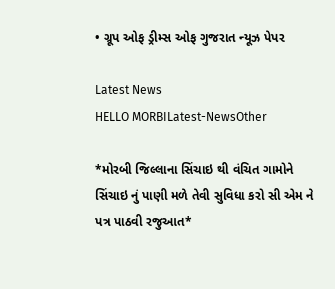• ગ્રૂપ ઓફ ડ્રીમ્સ ઓફ ગુજરાત ન્યૂઝ પેપર

Latest News
HELLO MORBILatest-NewsOther

*મોરબી જિલ્લાના સિંચાઇ થી વંચિત ગામોને સિંચાઇ નું પાણી મળે તેવી સુવિધા કરો સી એમ ને પત્ર પાઠવી રજુઆત*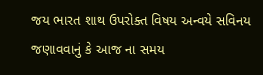જય ભારત શાથ ઉપરોક્ત વિષય અન્વયે સવિનય જણાવવાનું કે આજ ના સમય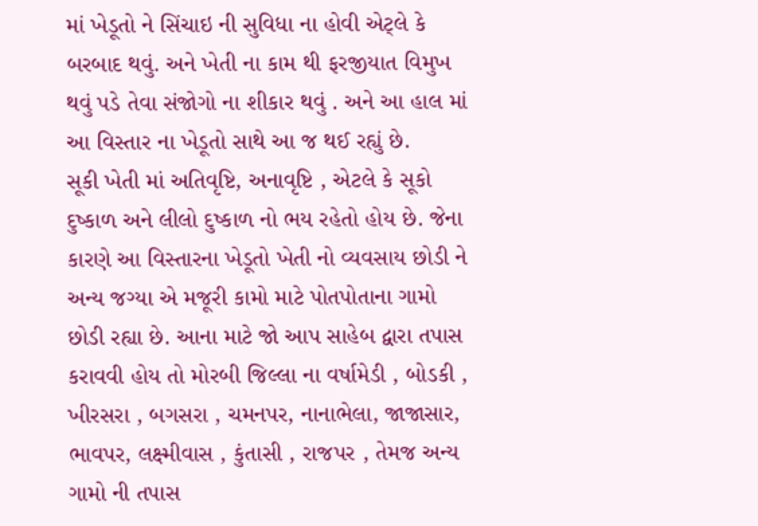માં ખેડૂતો ને સિંચાઇ ની સુવિધા ના હોવી એટ્લે કે બરબાદ થવું. અને ખેતી ના કામ થી ફરજીયાત વિમુખ થવું પડે તેવા સંજોગો ના શીકાર થવું . અને આ હાલ માં આ વિસ્તાર ના ખેડૂતો સાથે આ જ થઈ રહ્યું છે.
સૂકી ખેતી માં અતિવૃષ્ટિ, અનાવૃષ્ટિ , એટલે કે સૂકો દુષ્કાળ અને લીલો દુષ્કાળ નો ભય રહેતો હોય છે. જેના કારણે આ વિસ્તારના ખેડૂતો ખેતી નો વ્યવસાય છોડી ને અન્ય જગ્યા એ મજૂરી કામો માટે પોતપોતાના ગામો છોડી રહ્યા છે. આના માટે જો આપ સાહેબ દ્વારા તપાસ કરાવવી હોય તો મોરબી જિલ્લા ના વર્ષામેડી , બોડકી , ખીરસરા , બગસરા , ચમનપર, નાનાભેલા, જાજાસાર, ભાવપર, લક્ષ્મીવાસ , કુંતાસી , રાજપર , તેમજ અન્ય ગામો ની તપાસ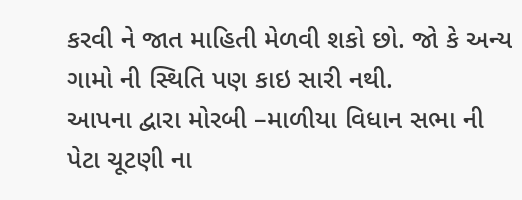કરવી ને જાત માહિતી મેળવી શકો છો. જો કે અન્ય ગામો ની સ્થિતિ પણ કાઇ સારી નથી.
આપના દ્વારા મોરબી –માળીયા વિધાન સભા ની પેટા ચૂટણી ના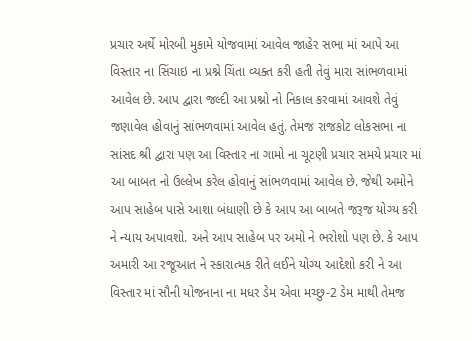પ્રચાર અર્થે મોરબી મુકામે યોજવામાં આવેલ જાહેર સભા માં આપે આ વિસ્તાર ના સિંચાઇ ના પ્રશ્ને ચિંતા વ્યક્ત કરી હતી તેવું મારા સાંભળવામાં આવેલ છે. આપ દ્વારા જલ્દી આ પ્રશ્નો નો નિકાલ કરવામાં આવશે તેવું જણાવેલ હોવાનું સાંભળવામાં આવેલ હતું. તેમજ રાજકોટ લોકસભા ના સાંસદ શ્રી દ્વારા પણ આ વિસ્તાર ના ગામો ના ચૂટણી પ્રચાર સમયે પ્રચાર માં આ બાબત નો ઉલ્લેખ કરેલ હોવાનું સાંભળવામાં આવેલ છે. જેથી અમોને આપ સાહેબ પાસે આશા બંધાણી છે કે આપ આ બાબતે જરૂજ યોગ્ય કરી ને ન્યાય અપાવશો. અને આપ સાહેબ પર અમો ને ભરોશો પણ છે. કે આપ અમારી આ રજૂઆત ને સ્કારાત્મક રીતે લઈને યોગ્ય આદેશો કરી ને આ વિસ્તાર માં સૌની યોજનાના ના મધર ડેમ એવા મચ્છુ-2 ડેમ માથી તેમજ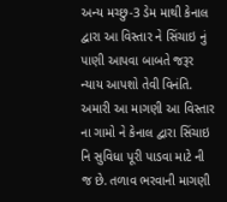અન્ય મચ્છુ-3 ડેમ માથી કેનાલ દ્વારા આ વિસ્તાર ને સિંચાઇ નું પાણી આપવા બાબતે જરૂર ન્યાય આપશો તેવી વિનંતિ.
અમારી આ માગણી આ વિસ્તાર ના ગામો ને કેનાલ દ્વારા સિંચાઇ નિ સુવિધા પૂરી પાડવા માટે ની જ છે. તળાવ ભરવાની માગણી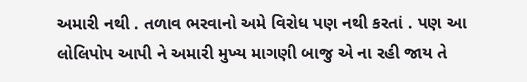અમારી નથી . તળાવ ભરવાનો અમે વિરોધ પણ નથી કરતાં . પણ આ લોલિપોપ આપી ને અમારી મુખ્ય માગણી બાજુ એ ના રહી જાય તે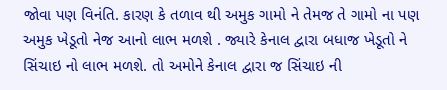જોવા પણ વિનંતિ. કારણ કે તળાવ થી અમુક ગામો ને તેમજ તે ગામો ના પણ અમુક ખેડૂતો નેજ આનો લાભ મળશે . જ્યારે કેનાલ દ્વારા બધાજ ખેડૂતો ને સિંચાઇ નો લાભ મળશે. તો અમોને કેનાલ દ્વારા જ સિંચાઇ ની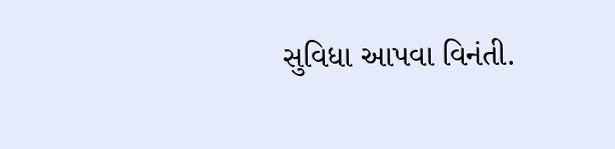સુવિધા આપવા વિનંતી.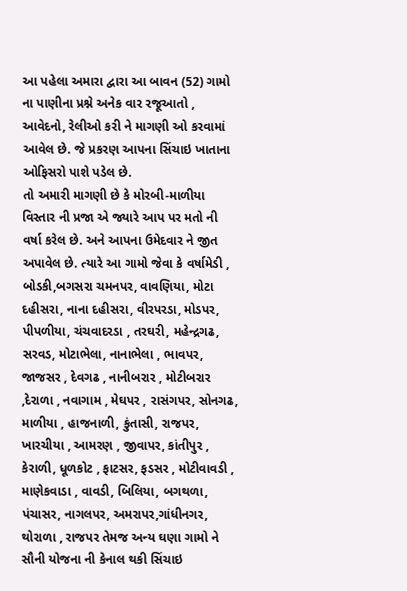આ પહેલા અમારા દ્વારા આ બાવન (52) ગામો ના પાણીના પ્રશ્ને અનેક વાર રજૂઆતો , આવેદનો, રેલીઓ કરી ને માગણી ઓ કરવામાં આવેલ છે. જે પ્રકરણ આપના સિંચાઇ ખાતાના ઓફિસરો પાશે પડેલ છે.
તો અમારી માગણી છે કે મોરબી-માળીયા વિસ્તાર ની પ્રજા એ જ્યારે આપ પર મતો ની વર્ષા કરેલ છે. અને આપના ઉમેદવાર ને જીત અપાવેલ છે. ત્યારે આ ગામો જેવા કે વર્ષામેડી , બોડકી,બગસરા ચમનપર, વાવણિયા, મોટા દહીસરા, નાના દહીસરા, વીરપરડા, મોડપર, પીપળીયા, ચંચવાદરડા , તરઘરી, મહેન્દ્રગઢ, સરવડ, મોટાભેલા, નાનાભેલા , ભાવપર, જાજસર , દેવગઢ , નાનીબરાર , મોટીબરાર ,દેરાળા , નવાગામ , મેઘપર , રાસંગપર, સોનગઢ, માળીયા , હાજનાળી, કુંતાસી, રાજપર, ખારચીયા , આમરણ , જીવાપર, કાંતીપુર , કેરાળી, ધૂળકોટ , ફાટસર, ફડસર , મોટીવાવડી , માણેકવાડા , વાવડી, બિલિયા, બગથળા, પંચાસર, નાગલપર, અમરાપર,ગાંધીનગર, થોરાળા , રાજપર તેમજ અન્ય ઘણા ગામો ને સૌની યોજના ની કેનાલ થકી સિંચાઇ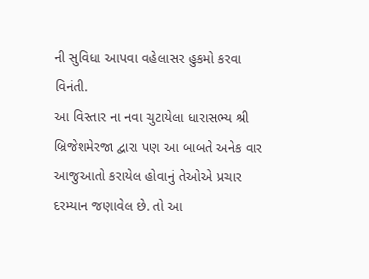ની સુવિધા આપવા વહેલાસર હુકમો કરવા વિનંતી.
આ વિસ્તાર ના નવા ચુટાયેલા ધારાસભ્ય શ્રી બ્રિજેશમેરજા દ્વારા પણ આ બાબતે અનેક વાર આજુઆતો કરાયેલ હોવાનું તેઓએ પ્રચાર દરમ્યાન જણાવેલ છે. તો આ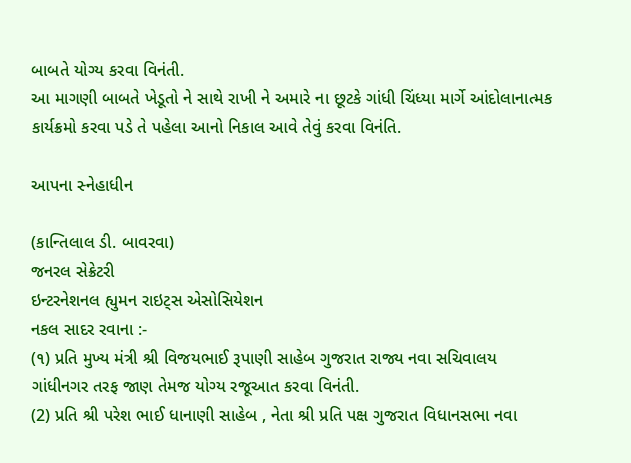બાબતે યોગ્ય કરવા વિનંતી.
આ માગણી બાબતે ખેડૂતો ને સાથે રાખી ને અમારે ના છૂટકે ગાંધી ચિંધ્યા માર્ગે આંદોલાનાત્મક કાર્યક્રમો કરવા પડે તે પહેલા આનો નિકાલ આવે તેવું કરવા વિનંતિ.

આપના સ્નેહાધીન

(કાન્તિલાલ ડી. બાવરવા)
જનરલ સેક્રેટરી
ઇન્ટરનેશનલ હ્યુમન રાઇટ્સ એસોસિયેશન
નકલ સાદર રવાના :-
(૧) પ્રતિ મુખ્ય મંત્રી શ્રી વિજયભાઈ રૂપાણી સાહેબ ગુજરાત રાજ્ય નવા સચિવાલય
ગાંધીનગર તરફ જાણ તેમજ યોગ્ય રજૂઆત કરવા વિનંતી.
(2) પ્રતિ શ્રી પરેશ ભાઈ ધાનાણી સાહેબ , નેતા શ્રી પ્રતિ પક્ષ ગુજરાત વિધાનસભા નવા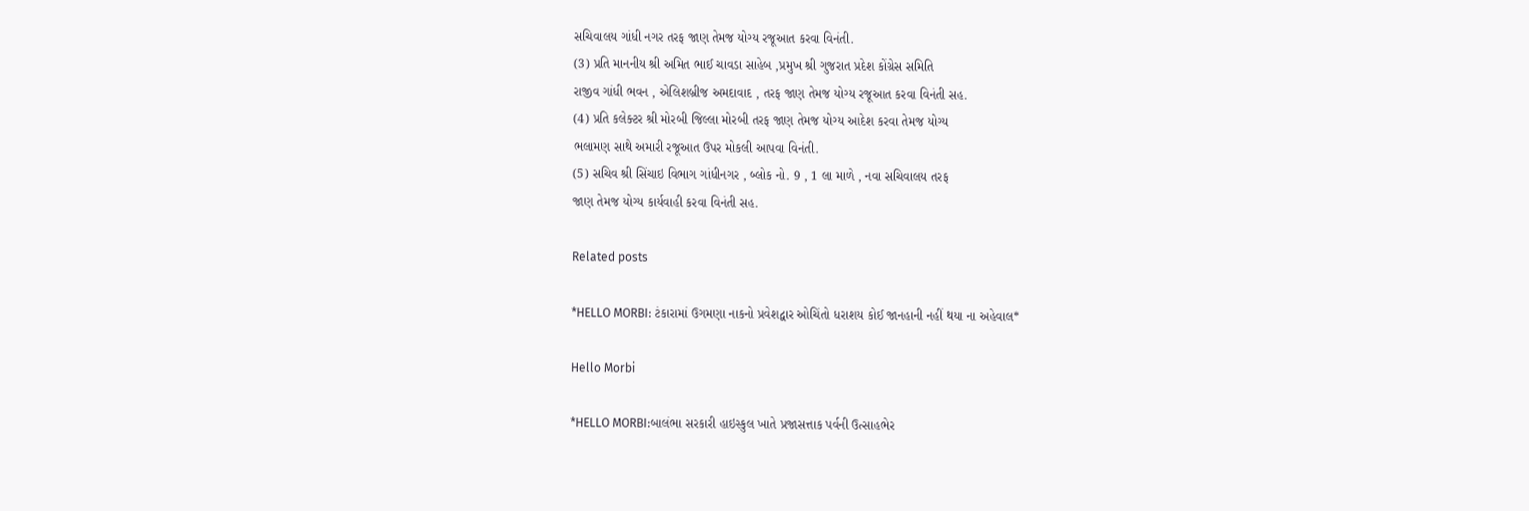સચિવાલય ગાંધી નગર તરફ જાણ તેમજ યોગ્ય રજૂઆત કરવા વિનંતી.
(3) પ્રતિ માનનીય શ્રી અમિત ભાઈ ચાવડા સાહેબ ,પ્રમુખ શ્રી ગુજરાત પ્રદેશ કોંગ્રેસ સમિતિ
રાજીવ ગાંધી ભવન , એલિશબ્રીજ અમદાવાદ , તરફ જાણ તેમજ યોગ્ય રજૂઆત કરવા વિનંતી સહ.
(4) પ્રતિ કલેક્ટર શ્રી મોરબી જિલ્લા મોરબી તરફ જાણ તેમજ યોગ્ય આદેશ કરવા તેમજ યોગ્ય
ભલામણ સાથે અમારી રજૂઆત ઉપર મોકલી આપવા વિનંતી.
(5) સચિવ શ્રી સિંચાઇ વિભાગ ગાંધીનગર , બ્લોક નો. 9 , 1 લા માળે , નવા સચિવાલય તરફ
જાણ તેમજ યોગ્ય કાર્યવાહી કરવા વિનંતી સહ.

Related posts

*HELLO MORBI: ટંકારામાં ઉગમણા નાકનો પ્રવેશદ્વાર ઓચિંતો ધરાશય કોઈ જાનહાની નહીં થયા ના અહેવાલ*

Hello Morbi

*HELLO MORBI:બાલંભા સરકારી હાઇસ્કુલ ખાતે પ્રજાસત્તાક પર્વની ઉત્સાહભેર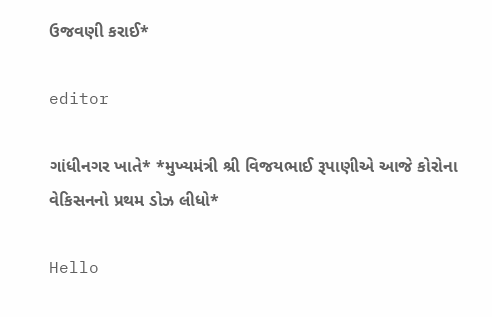ઉજવણી કરાઈ*

editor

ગાંધીનગર ખાતે* *મુખ્યમંત્રી શ્રી વિજયભાઈ રૂપાણીએ આજે કોરોના વેકિસનનો પ્રથમ ડોઝ લીધો*

Hello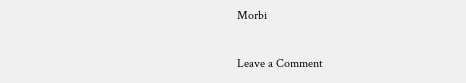Morbi

Leave a Comment